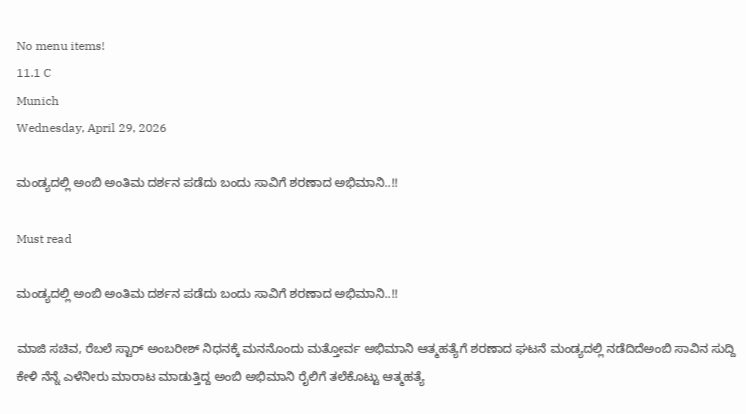No menu items!
11.1 C
Munich
Wednesday, April 29, 2026

ಮಂಡ್ಯದಲ್ಲಿ ಅಂಬಿ ಅಂತಿಮ ದರ್ಶನ ಪಡೆದು ಬಂದು ಸಾವಿಗೆ ಶರಣಾದ ಅಭಿಮಾನಿ..!!

Must read

ಮಂಡ್ಯದಲ್ಲಿ ಅಂಬಿ ಅಂತಿಮ ದರ್ಶನ ಪಡೆದು ಬಂದು ಸಾವಿಗೆ ಶರಣಾದ ಅಭಿಮಾನಿ..!!

ಮಾಜಿ ಸಚಿವ, ರೆಬಲೆ ಸ್ಟಾರ್ ಅಂಬರೀಶ್ ನಿಧನಕ್ಕೆ ಮನನೊಂದು ಮತ್ತೋರ್ವ ಅಭಿಮಾನಿ ಆತ್ಮಹತ್ಯೆಗೆ ಶರಣಾದ ಘಟನೆ ಮಂಡ್ಯದಲ್ಲಿ‌ ನಡೆದಿದೆಅಂಬಿ ಸಾವಿನ ಸುದ್ದಿ ಕೇಳಿ ನೆನ್ನೆ ಎಳೆನೀರು ಮಾರಾಟ ಮಾಡುತ್ತಿದ್ದ ಅಂಬಿ ಅಭಿಮಾನಿ ರೈಲಿಗೆ ತಲೆಕೊಟ್ಟು ಆತ್ಮಹತ್ಯೆ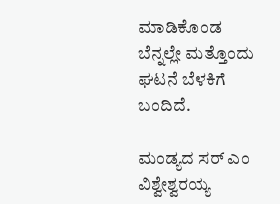ಮಾಡಿಕೊಂಡ ಬೆನ್ನಲ್ಲೇ ಮತ್ತೊಂದು ಘಟನೆ ಬೆಳಕಿಗೆ ಬಂದಿದೆ.

ಮಂಡ್ಯದ ಸರ್ ಎಂ ವಿಶ್ವೇಶ್ವರಯ್ಯ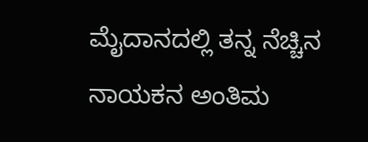ಮೈದಾನದಲ್ಲಿ ತನ್ನ ನೆಚ್ಚಿನ ನಾಯಕನ ಅಂತಿಮ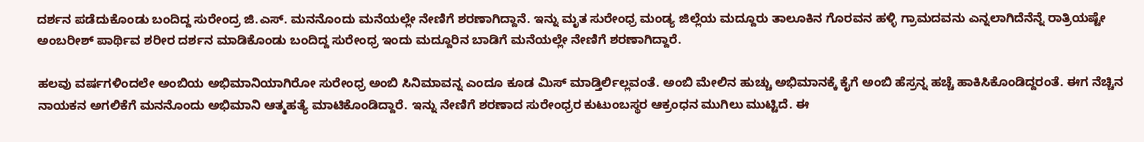ದರ್ಶನ ಪಡೆದುಕೊಂಡು ಬಂದಿದ್ದ ಸುರೇಂದ್ರ ಜಿ.ಎಸ್. ಮನನೊಂದು ಮನೆಯಲ್ಲೇ ನೇಣಿಗೆ ಶರಣಾಗಿದ್ದಾನೆ. ಇನ್ನು ಮೃತ ಸುರೇಂಧ್ರ ಮಂಡ್ಯ ಜಿಲ್ಲೆಯ ಮದ್ದೂರು ತಾಲೂಕಿನ ಗೊರವನ ಹಳ್ಳಿ ಗ್ರಾಮದವನು ಎನ್ನಲಾಗಿದೆನೆನ್ನೆ ರಾತ್ರಿಯಷ್ಟೇ ಅಂಬರೀಶ್ ಪಾರ್ಥಿವ ಶರೀರ ದರ್ಶನ ಮಾಡಿಕೊಂಡು ಬಂದಿದ್ದ ಸುರೇಂಧ್ರ ಇಂದು ಮದ್ದೂರಿನ ಬಾಡಿಗೆ ಮನೆಯಲ್ಲೇ ನೇಣಿಗೆ ಶರಣಾಗಿದ್ದಾರೆ.

ಹಲವು ವರ್ಷಗಳಿಂದಲೇ ಅಂಬಿಯ ಅಭಿಮಾನಿಯಾಗಿರೋ ಸುರೇಂಧ್ರ ಅಂಬಿ ಸಿನಿಮಾವನ್ನ ಎಂದೂ ಕೂಡ ಮಿಸ್ ಮಾಡ್ತಿರ್ಲಿಲ್ಲವಂತೆ. ಅಂಬಿ ಮೇಲಿನ ಹುಚ್ಚು ಅಭಿಮಾನಕ್ಕೆ ಕೈಗೆ ಅಂಬಿ ಹೆಸ್ರನ್ನ ಹಚ್ಚೆ ಹಾಕಿಸಿಕೊಂಡಿದ್ದರಂತೆ. ಈಗ ನೆಚ್ಚಿನ ನಾಯಕನ ಅಗಲಿಕೆಗೆ ಮನನೊಂದು ಅಭಿಮಾನಿ ಆತ್ಮಹತ್ಯೆ ಮಾಟಿಕೊಂಡಿದ್ದಾರೆ. ಇನ್ನು ನೇಣಿಗೆ ಶರಣಾದ ಸುರೇಂಧ್ರರ ಕುಟುಂಬಸ್ಥರ ಆಕ್ರಂಧನ ಮುಗಿಲು ಮುಟ್ಟಿದೆ. ಈ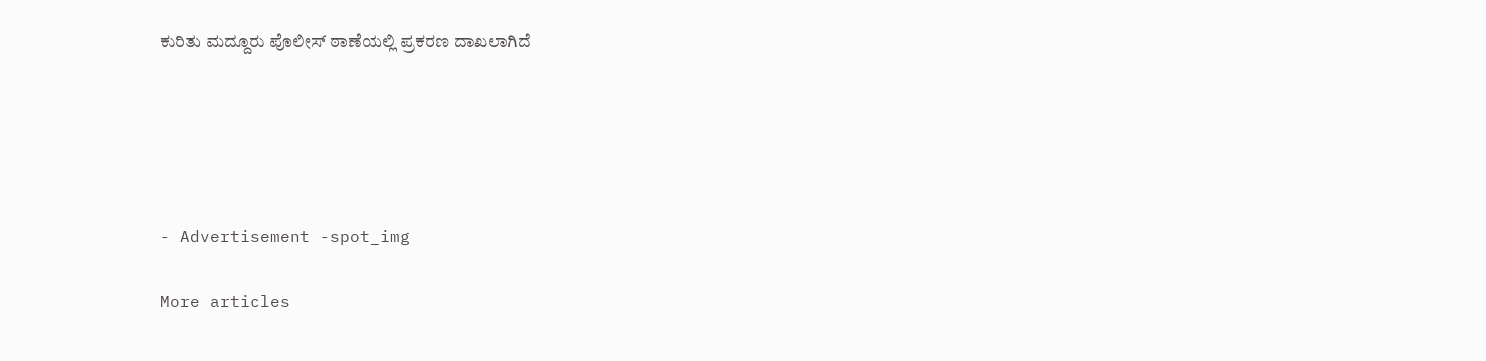ಕುರಿತು ಮದ್ದೂರು ಪೊಲೀಸ್ ಠಾಣೆಯಲ್ಲಿ ಪ್ರಕರಣ ದಾಖಲಾಗಿದೆ





- Advertisement -spot_img

More articles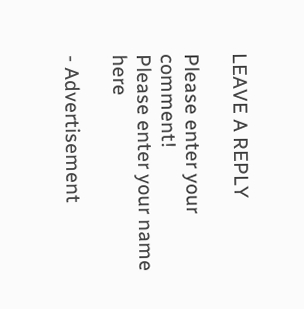LEAVE A REPLY

Please enter your comment!
Please enter your name here

- Advertisement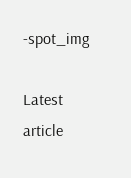-spot_img

Latest article